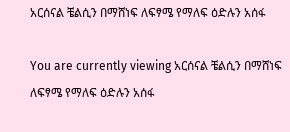አርሰናል ቼልሲን በማሸነፍ ለፍፃሜ የማለፍ ዕድሉን አሰፋ

You are currently viewing አርሰናል ቼልሲን በማሸነፍ ለፍፃሜ የማለፍ ዕድሉን አሰፋ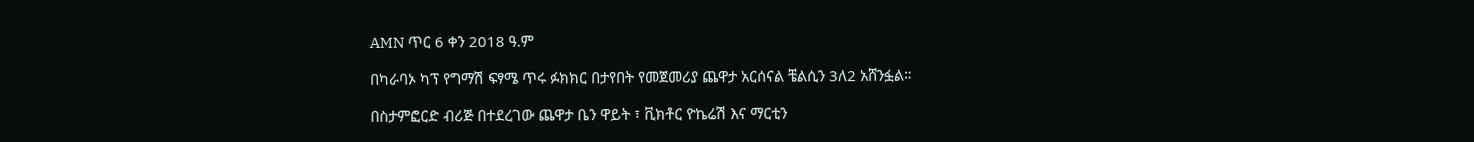AMN ጥር 6 ቀን 2018 ዓ.ም

በካራባኦ ካፕ የግማሽ ፍፃሜ ጥሩ ፉክክር በታየበት የመጀመሪያ ጨዋታ አርሰናል ቼልሲን 3ለ2 አሸንፏል።

በስታምፎርድ ብሪጅ በተደረገው ጨዋታ ቤን ዋይት ፣ ቪክቶር ዮኬሬሽ እና ማርቲን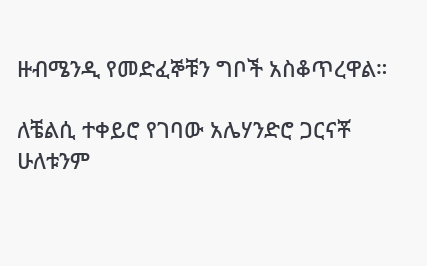ዙብሜንዲ የመድፈኞቹን ግቦች አስቆጥረዋል።

ለቼልሲ ተቀይሮ የገባው አሌሃንድሮ ጋርናቾ ሁለቱንም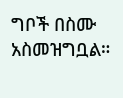ግቦች በስሙ አስመዝግቧል።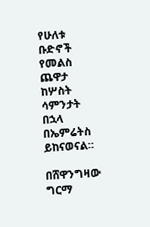የሁለቱ ቡድኖች የመልስ ጨዋታ ከሦስት ሳምንታት በኋላ በኤምሬትስ ይከናወናል።

በሸዋንግዛው ግርማ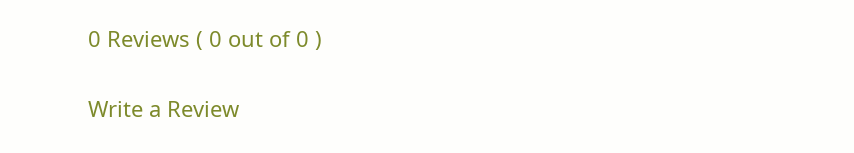0 Reviews ( 0 out of 0 )

Write a Review